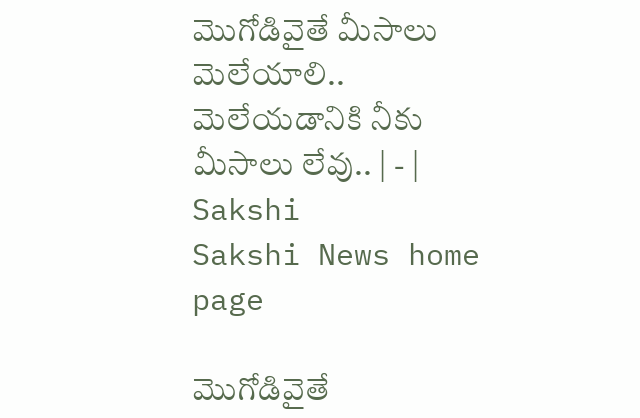మొగోడివైతే మీసాలు మెలేయాలి.. మెలేయడానికి నీకు మీసాలు లేవు.. | - | Sakshi
Sakshi News home page

మొగోడివైతే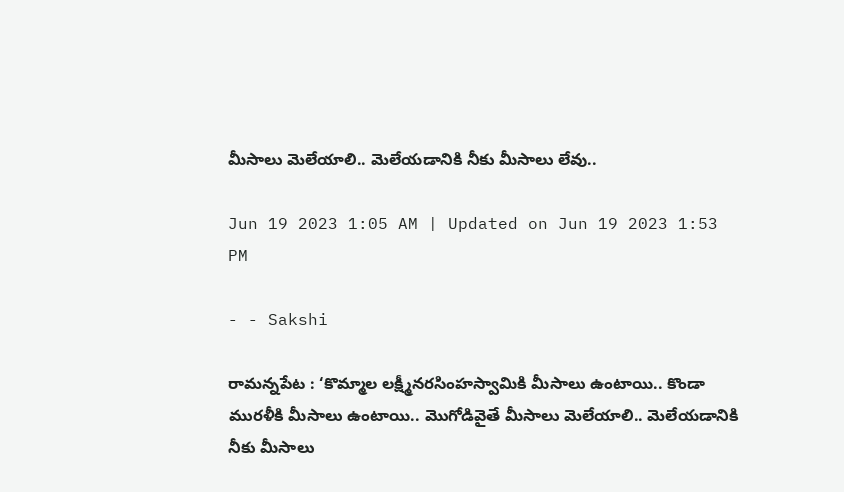మీసాలు మెలేయాలి.. మెలేయడానికి నీకు మీసాలు లేవు..

Jun 19 2023 1:05 AM | Updated on Jun 19 2023 1:53 PM

- - Sakshi

రామన్నపేట : ‘కొమ్మాల లక్ష్మీనరసింహస్వామికి మీసాలు ఉంటాయి.. కొండా మురళీకి మీసాలు ఉంటాయి.. మొగోడివైతే మీసాలు మెలేయాలి.. మెలేయడానికి నీకు మీసాలు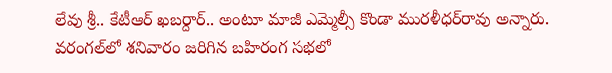లేవు శ్రీ.. కేటీఆర్‌ ఖబర్దార్‌.. అంటూ మాజీ ఎమ్మెల్సీ కొండా మురళీధర్‌రావు అన్నారు. వరంగల్‌లో శనివారం జరిగిన బహిరంగ సభలో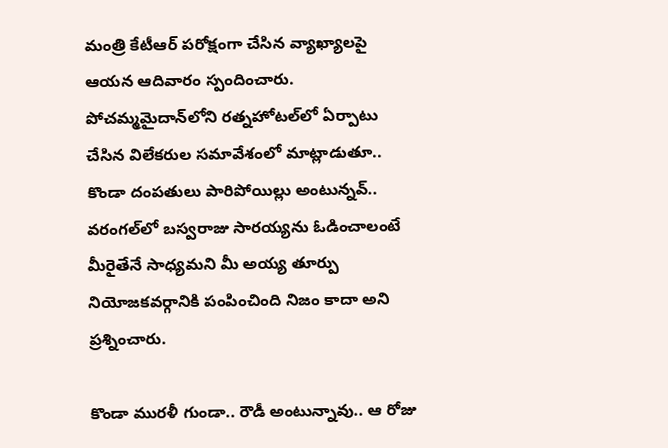మంత్రి కేటీఆర్‌ పరోక్షంగా చేసిన వ్యాఖ్యాలపై ఆయన ఆదివారం స్పందించారు. పోచమ్మమైదాన్‌లోని రత్నహోటల్‌లో ఏర్పాటు చేసిన విలేకరుల సమావేశంలో మాట్లాడుతూ.. కొండా దంపతులు పారిపోయిల్లు అంటున్నవ్‌.. వరంగల్‌లో బస్వరాజు సారయ్యను ఓడించాలంటే మీరైతేనే సాధ్యమని మీ అయ్య తూర్పు నియోజకవర్గానికి పంపించింది నిజం కాదా అని ప్రశ్నించారు.

కొండా మురళీ గుండా.. రౌడీ అంటున్నావు.. ఆ రోజు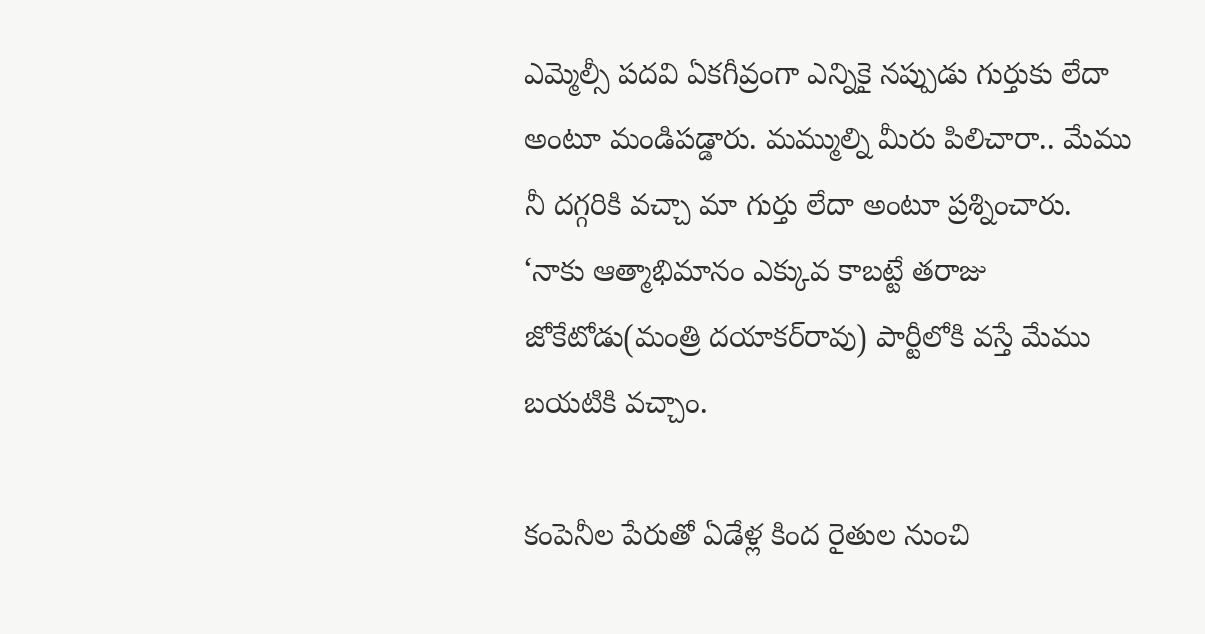ఎమ్మెల్సీ పదవి ఏకగీవ్రంగా ఎన్నికై నప్పుడు గుర్తుకు లేదా అంటూ మండిపడ్డారు. మమ్ముల్ని మీరు పిలిచారా.. మేము నీ దగ్గరికి వచ్చా మా గుర్తు లేదా అంటూ ప్రశ్నించారు. ‘నాకు ఆత్మాభిమానం ఎక్కువ కాబట్టే తరాజు జోకేటోడు(మంత్రి దయాకర్‌రావు) పార్టీలోకి వస్తే మేము బయటికి వచ్చాం.

కంపెనీల పేరుతో ఏడేళ్ల కింద రైతుల నుంచి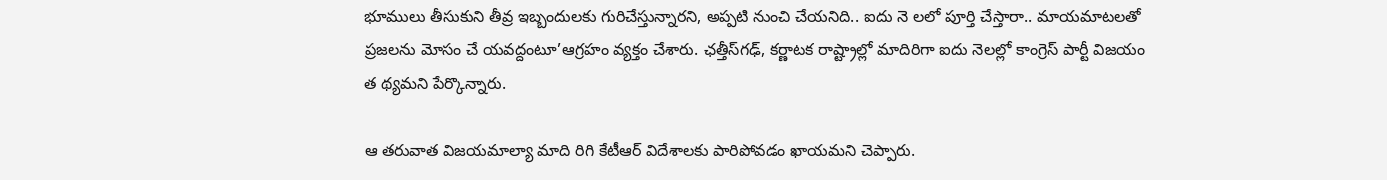భూములు తీసుకుని తీవ్ర ఇబ్బందులకు గురిచేస్తున్నారని, అప్పటి నుంచి చేయనిది.. ఐదు నె లలో పూర్తి చేస్తారా.. మాయమాటలతో ప్రజలను మోసం చే యవద్దంటూ’ఆగ్రహం వ్యక్తం చేశారు. ఛత్తీస్‌గఢ్‌, కర్ణాటక రాష్ట్రాల్లో మాదిరిగా ఐదు నెలల్లో కాంగ్రెస్‌ పార్టీ విజయం త థ్యమని పేర్కొన్నారు.

ఆ తరువాత విజయమాల్యా మాది రిగి కేటీఆర్‌ విదేశాలకు పారిపోవడం ఖాయమని చెప్పారు.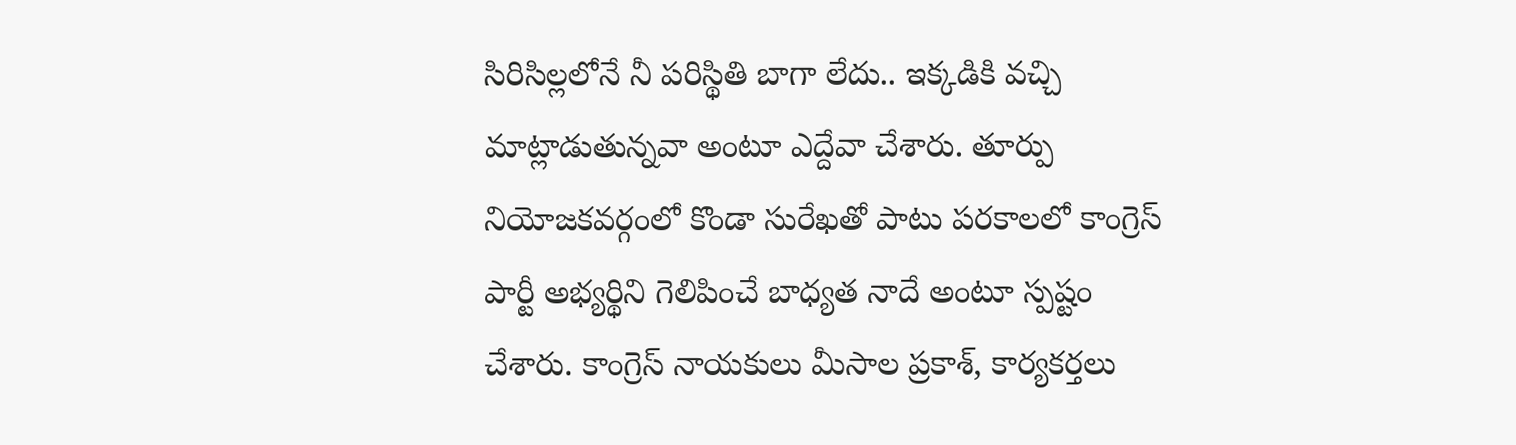సిరిసిల్లలోనే నీ పరిస్థితి బాగా లేదు.. ఇక్కడికి వచ్చి మాట్లాడుతున్నవా అంటూ ఎద్దేవా చేశారు. తూర్పు నియోజకవర్గంలో కొండా సురేఖతో పాటు పరకాలలో కాంగ్రెస్‌ పార్టీ అభ్యర్థిని గెలిపించే బాధ్యత నాదే అంటూ స్పష్టం చేశారు. కాంగ్రెస్‌ నాయకులు మీసాల ప్రకాశ్‌, కార్యకర్తలు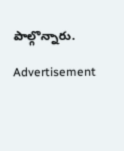పాల్గొన్నారు.

Advertisement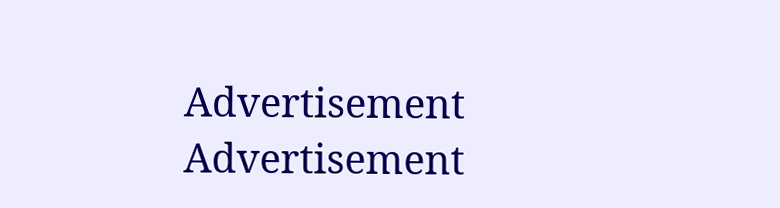Advertisement
Advertisement